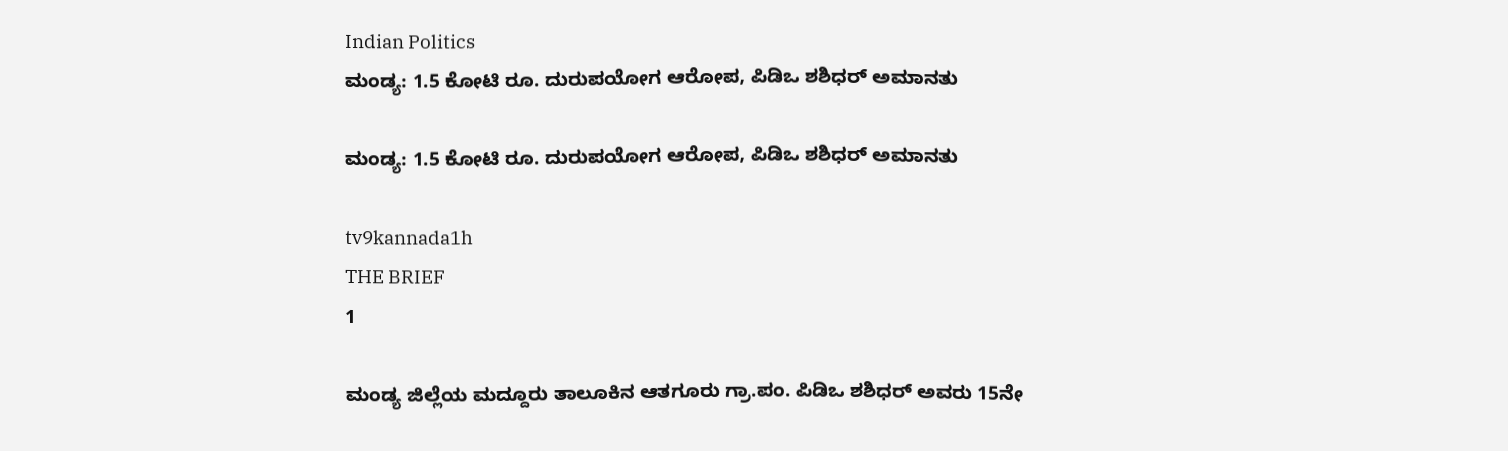Indian Politics
ಮಂಡ್ಯ: 1.5 ಕೋಟಿ ರೂ. ದುರುಪಯೋಗ ಆರೋಪ, ಪಿಡಿಒ ಶಶಿಧರ್ ಅಮಾನತು

ಮಂಡ್ಯ: 1.5 ಕೋಟಿ ರೂ. ದುರುಪಯೋಗ ಆರೋಪ, ಪಿಡಿಒ ಶಶಿಧರ್ ಅಮಾನತು

tv9kannada1h
THE BRIEF
1

ಮಂಡ್ಯ ಜಿಲ್ಲೆಯ ಮದ್ದೂರು ತಾಲೂಕಿನ ಆತಗೂರು ಗ್ರಾ.ಪಂ. ಪಿಡಿಒ ಶಶಿಧರ್ ಅವರು 15ನೇ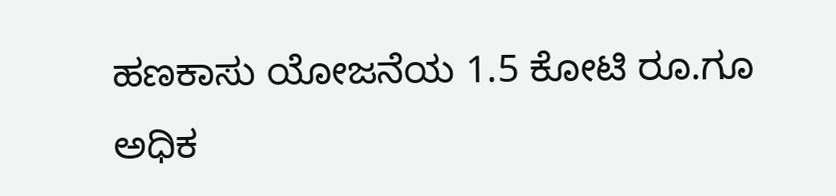ಹಣಕಾಸು ಯೋಜನೆಯ 1.5 ಕೋಟಿ ರೂ.ಗೂ ಅಧಿಕ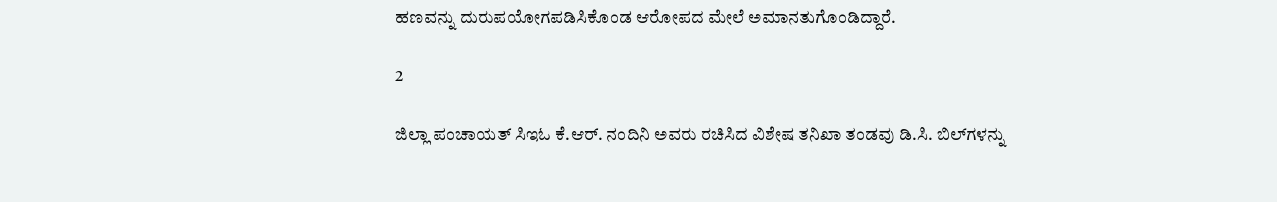ಹಣವನ್ನು ದುರುಪಯೋಗಪಡಿಸಿಕೊಂಡ ಆರೋಪದ ಮೇಲೆ ಅಮಾನತುಗೊಂಡಿದ್ದಾರೆ.

2

ಜಿಲ್ಲಾ ಪಂಚಾಯತ್ ಸಿಇಓ ಕೆ.ಆರ್. ನಂದಿನಿ ಅವರು ರಚಿಸಿದ ವಿಶೇಷ ತನಿಖಾ ತಂಡವು ಡಿ.ಸಿ. ಬಿಲ್‌ಗಳನ್ನು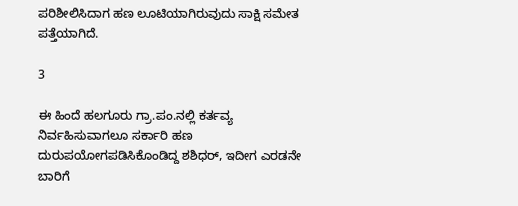ಪರಿಶೀಲಿಸಿದಾಗ ಹಣ ಲೂಟಿಯಾಗಿರುವುದು ಸಾಕ್ಷಿ ಸಮೇತ ಪತ್ತೆಯಾಗಿದೆ.

3

ಈ ಹಿಂದೆ ಹಲಗೂರು ಗ್ರಾ.ಪಂ.ನಲ್ಲಿ ಕರ್ತವ್ಯ ನಿರ್ವಹಿಸುವಾಗಲೂ ಸರ್ಕಾರಿ ಹಣ ದುರುಪಯೋಗಪಡಿಸಿಕೊಂಡಿದ್ದ ಶಶಿಧರ್, ಇದೀಗ ಎರಡನೇ ಬಾರಿಗೆ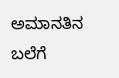ಅಮಾನತಿನ ಬಲೆಗೆ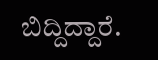ಬಿದ್ದಿದ್ದಾರೆ.